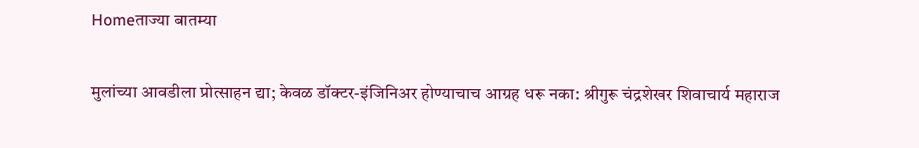Homeताज्या बातम्या

मुलांच्या आवडीला प्रोत्साहन द्या; केवळ डॉक्टर-इंजिनिअर होण्याचाच आग्रह धरू नका: श्रीगुरू चंद्रशेखर शिवाचार्य महाराज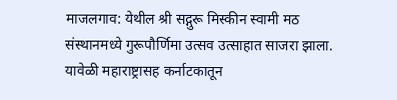माजलगाव: येथील श्री सद्गुरू मिस्कीन स्वामी मठ संस्थानमध्ये गुरूपौर्णिमा उत्सव उत्साहात साजरा झाला. यावेळी महाराष्ट्रासह कर्नाटकातून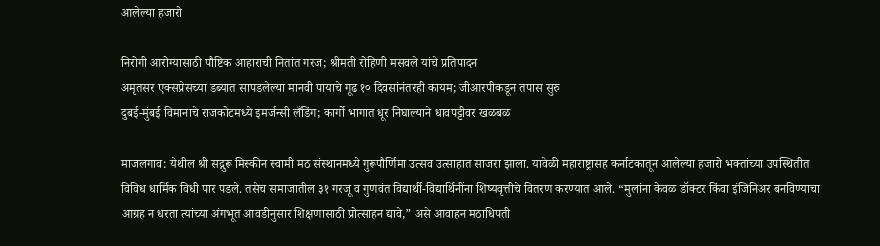आलेल्या हजारो

निरोगी आरोग्यासाठी पौष्टिक आहाराची नितांत गरज; श्रीमती रोहिणी मसवले यांचे प्रतिपादन
अमृतसर एक्सप्रेसच्या डब्यात सापडलेल्या मानवी पायाचे गूढ १० दिवसांनंतरही कायम; जीआरपीकडून तपास सुरु
दुबई-मुंबई विमानाचे राजकोटमध्ये इमर्जन्सी लँडिंग; कार्गो भागात धूर निघाल्याने धावपट्टीवर खळबळ

माजलगाव: येथील श्री सद्गुरू मिस्कीन स्वामी मठ संस्थानमध्ये गुरूपौर्णिमा उत्सव उत्साहात साजरा झाला. यावेळी महाराष्ट्रासह कर्नाटकातून आलेल्या हजारो भक्तांच्या उपस्थितीत विविध धार्मिक विधी पार पडले. तसेच समाजातील ३१ गरजू व गुणवंत विद्यार्थी-विद्यार्थिनींना शिष्यवृत्तीचे वितरण करण्यात आले. “मुलांना केवळ डॉक्टर किंवा इंजिनिअर बनविण्याचा आग्रह न धरता त्यांच्या अंगभूत आवडीनुसार शिक्षणासाठी प्रोत्साहन द्यावे,” असे आवाहन मठाधिपती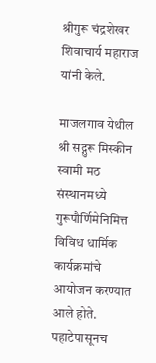श्रीगुरू चंद्रशेखर शिवाचार्य महाराज यांनी केले.

माजलगाव येथील श्री सद्गुरू मिस्कीन स्वामी मठ संस्थानमध्ये गुरूपौर्णिमेनिमित्त विविध धार्मिक कार्यक्रमांचे आयोजन करण्यात आले होते. पहाटेपासूनच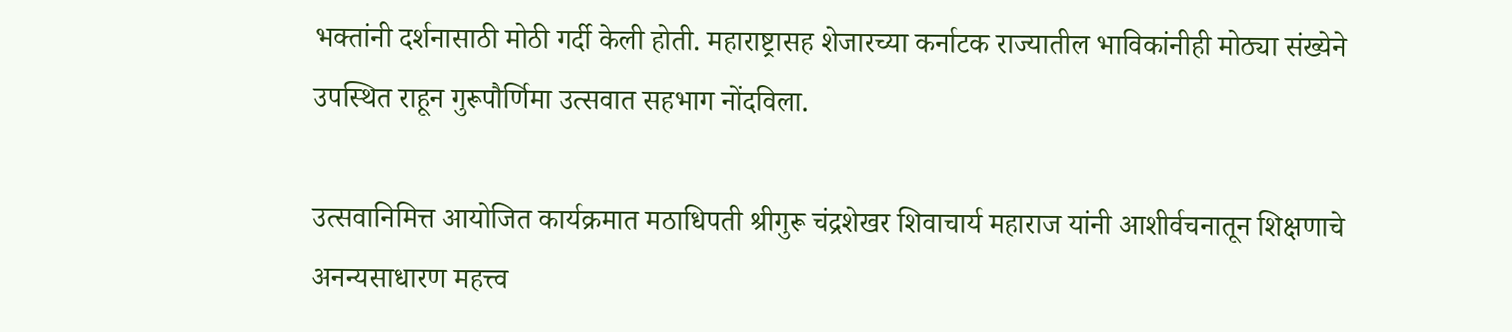भक्तांनी दर्शनासाठी मोठी गर्दी केली होती. महाराष्ट्रासह शेजारच्या कर्नाटक राज्यातील भाविकांनीही मोठ्या संख्येने उपस्थित राहून गुरूपौर्णिमा उत्सवात सहभाग नोंदविला.

उत्सवानिमित्त आयोजित कार्यक्रमात मठाधिपती श्रीगुरू चंद्रशेखर शिवाचार्य महाराज यांनी आशीर्वचनातून शिक्षणाचे अनन्यसाधारण महत्त्व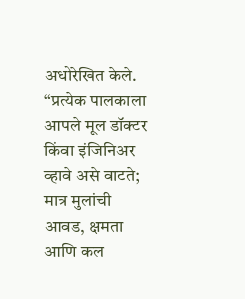अधोरेखित केले. “प्रत्येक पालकाला आपले मूल डॉक्टर किंवा इंजिनिअर व्हावे असे वाटते; मात्र मुलांची आवड, क्षमता आणि कल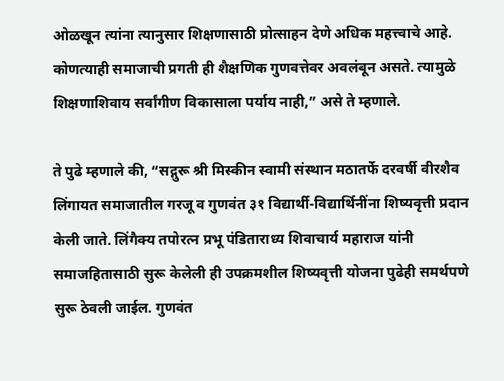ओळखून त्यांना त्यानुसार शिक्षणासाठी प्रोत्साहन देणे अधिक महत्त्वाचे आहे. कोणत्याही समाजाची प्रगती ही शैक्षणिक गुणवत्तेवर अवलंबून असते. त्यामुळे शिक्षणाशिवाय सर्वांगीण विकासाला पर्याय नाही,” असे ते म्हणाले.

ते पुढे म्हणाले की, “सद्गुरू श्री मिस्कीन स्वामी संस्थान मठातर्फे दरवर्षी वीरशैव लिंगायत समाजातील गरजू व गुणवंत ३१ विद्यार्थी-विद्यार्थिनींना शिष्यवृत्ती प्रदान केली जाते. लिंगैक्य तपोरत्न प्रभू पंडिताराध्य शिवाचार्य महाराज यांनी समाजहितासाठी सुरू केलेली ही उपक्रमशील शिष्यवृत्ती योजना पुढेही समर्थपणे सुरू ठेवली जाईल. गुणवंत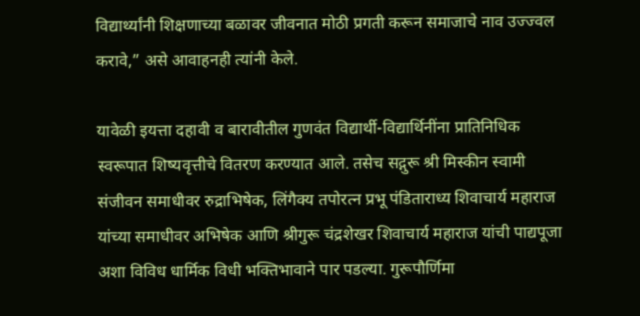विद्यार्थ्यांनी शिक्षणाच्या बळावर जीवनात मोठी प्रगती करून समाजाचे नाव उज्ज्वल करावे,” असे आवाहनही त्यांनी केले.

यावेळी इयत्ता दहावी व बारावीतील गुणवंत विद्यार्थी-विद्यार्थिनींना प्रातिनिधिक स्वरूपात शिष्यवृत्तीचे वितरण करण्यात आले. तसेच सद्गुरू श्री मिस्कीन स्वामी संजीवन समाधीवर रुद्राभिषेक, लिंगैक्य तपोरत्न प्रभू पंडिताराध्य शिवाचार्य महाराज यांच्या समाधीवर अभिषेक आणि श्रीगुरू चंद्रशेखर शिवाचार्य महाराज यांची पाद्यपूजा अशा विविध धार्मिक विधी भक्तिभावाने पार पडल्या. गुरूपौर्णिमा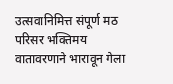उत्सवानिमित्त संपूर्ण मठ परिसर भक्तिमय वातावरणाने भारावून गेला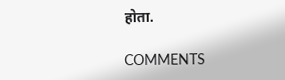होता.

COMMENTS